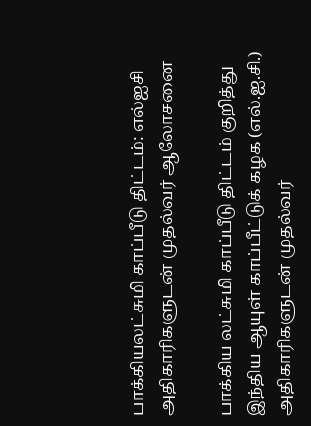பாக்கியலட்சுமி காப்பீடு திட்டம்: எல்ஐசி அதிகாரிகளுடன் முதல்வர் ஆலோசனை

பாக்கிய லட்சுமி காப்பீடு திட்டம் குறித்து இந்திய ஆயுள் காப்பீட்டுக் கழக (எல்.ஐ.சி.) அதிகாரிகளுடன் முதல்வர்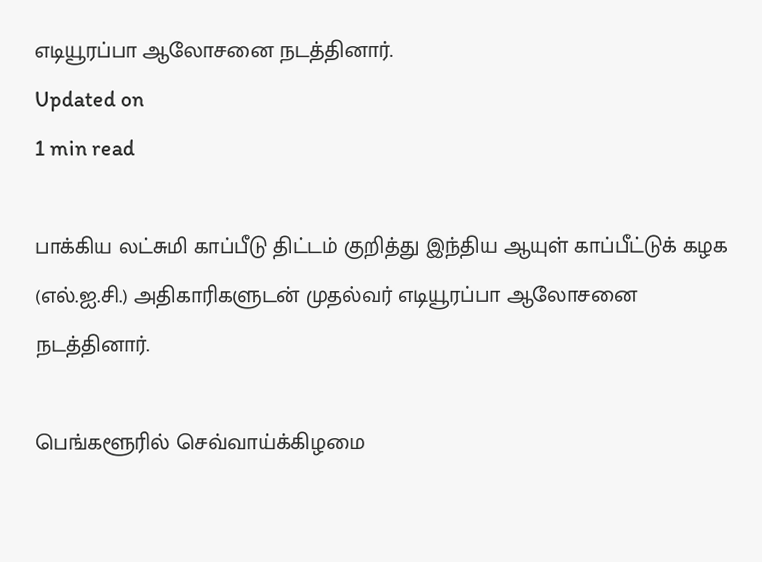எடியூரப்பா ஆலோசனை நடத்தினார்.
Updated on
1 min read

பாக்கிய லட்சுமி காப்பீடு திட்டம் குறித்து இந்திய ஆயுள் காப்பீட்டுக் கழக (எல்.ஐ.சி.) அதிகாரிகளுடன் முதல்வர் எடியூரப்பா ஆலோசனை நடத்தினார்.

பெங்களூரில் செவ்வாய்க்கிழமை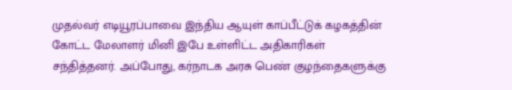முதல்வர் எடியூரப்பாவை இந்திய ஆயுள் காப்பீட்டுக் கழகத்தின் கோட்ட மேலாளர் மினி இபே உள்ளிட்ட அதிகாரிகள் சந்தித்தனர். அப்போது, கர்நாடக அரசு பெண் குழந்தைகளுக்கு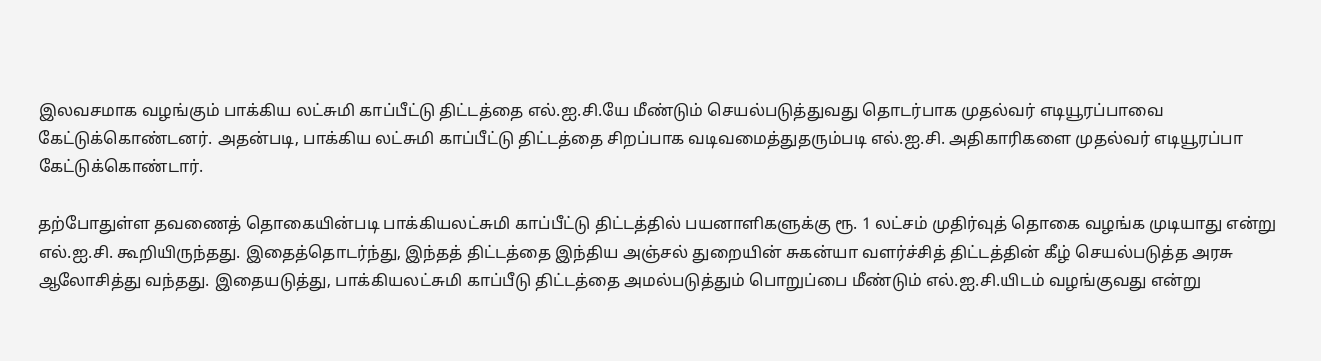இலவசமாக வழங்கும் பாக்கிய லட்சுமி காப்பீட்டு திட்டத்தை எல்.ஐ.சி.யே மீண்டும் செயல்படுத்துவது தொடர்பாக முதல்வர் எடியூரப்பாவை கேட்டுக்கொண்டனர். அதன்படி, பாக்கிய லட்சுமி காப்பீட்டு திட்டத்தை சிறப்பாக வடிவமைத்துதரும்படி எல்.ஐ.சி. அதிகாரிகளை முதல்வர் எடியூரப்பா கேட்டுக்கொண்டார்.

தற்போதுள்ள தவணைத் தொகையின்படி பாக்கியலட்சுமி காப்பீட்டு திட்டத்தில் பயனாளிகளுக்கு ரூ. 1 லட்சம் முதிர்வுத் தொகை வழங்க முடியாது என்று எல்.ஐ.சி. கூறியிருந்தது. இதைத்தொடர்ந்து, இந்தத் திட்டத்தை இந்திய அஞ்சல் துறையின் சுகன்யா வளர்ச்சித் திட்டத்தின் கீழ் செயல்படுத்த அரசு ஆலோசித்து வந்தது. இதையடுத்து, பாக்கியலட்சுமி காப்பீடு திட்டத்தை அமல்படுத்தும் பொறுப்பை மீண்டும் எல்.ஐ.சி.யிடம் வழங்குவது என்று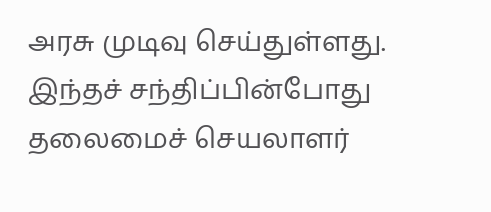அரசு முடிவு செய்துள்ளது. இந்தச் சந்திப்பின்போது தலைமைச் செயலாளர்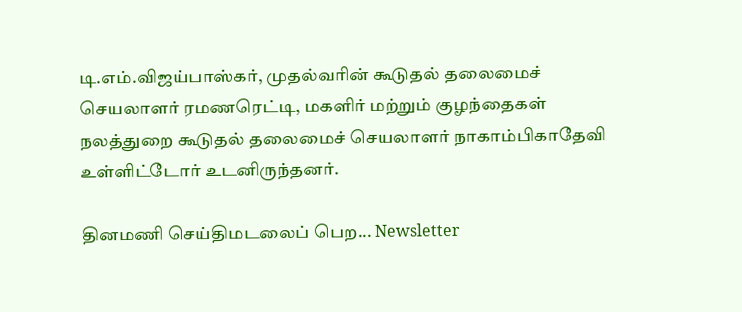டி.எம்.விஜய்பாஸ்கர், முதல்வரின் கூடுதல் தலைமைச் செயலாளர் ரமணரெட்டி, மகளிர் மற்றும் குழந்தைகள் நலத்துறை கூடுதல் தலைமைச் செயலாளர் நாகாம்பிகாதேவி உள்ளிட்டோர் உடனிருந்தனர்.

தினமணி செய்திமடலைப் பெற... Newsletter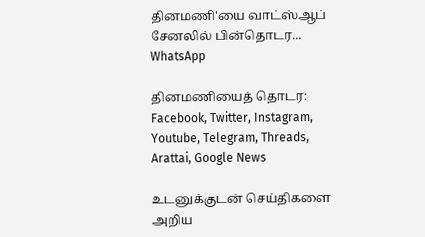தினமணி'யை வாட்ஸ்ஆப் சேனலில் பின்தொடர... WhatsApp

தினமணியைத் தொடர: Facebook, Twitter, Instagram, Youtube, Telegram, Threads, Arattai, Google News

உடனுக்குடன் செய்திகளை அறிய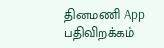தினமணி App பதிவிறக்கம்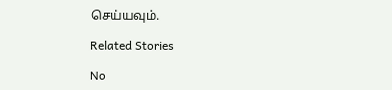செய்யவும்.

Related Stories

No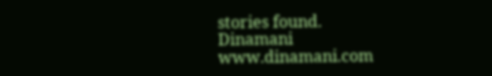stories found.
Dinamani
www.dinamani.com